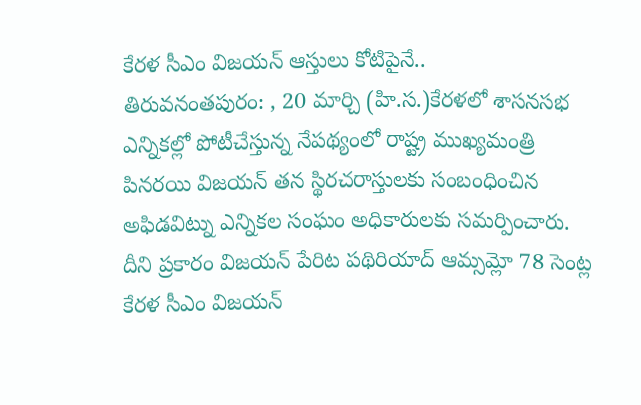కేరళ సీఎం విజయన్ ఆస్తులు కోటిపైనే..
తిరువనంతపురం: , 20 మార్చి (హి.స.)కేరళలో శాసనసభ ఎన్నికల్లో పోటీచేస్తున్న నేపథ్యంలో రాష్ట్ర ముఖ్యమంత్రి పినరయి విజయన్ తన స్థిరచరాస్తులకు సంబంధించిన అఫిడవిట్ను ఎన్నికల సంఘం అధికారులకు సమర్పించారు. దీని ప్రకారం విజయన్ పేరిట పథిరియాద్ ఆమ్సమ్లో 78 సెంట్ల
కేరళ సీఎం విజయన్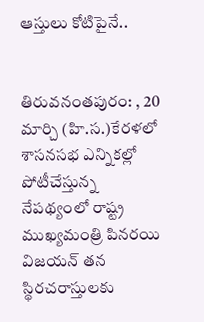ఆస్తులు కోటిపైనే..


తిరువనంతపురం: , 20 మార్చి (హి.స.)కేరళలో శాసనసభ ఎన్నికల్లో పోటీచేస్తున్న నేపథ్యంలో రాష్ట్ర ముఖ్యమంత్రి పినరయి విజయన్ తన స్థిరచరాస్తులకు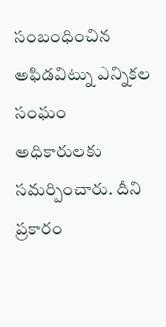సంబంధించిన అఫిడవిట్ను ఎన్నికల సంఘం అధికారులకు సమర్పించారు. దీని ప్రకారం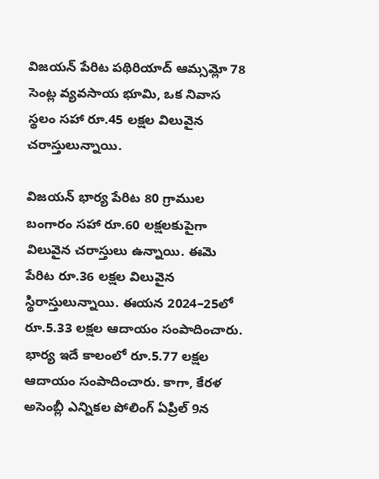విజయన్ పేరిట పథిరియాద్ ఆమ్సమ్లో 78 సెంట్ల వ్యవసాయ భూమి, ఒక నివాస స్థలం సహా రూ.45 లక్షల విలువైన చరాస్తులున్నాయి.

విజయన్ భార్య పేరిట 80 గ్రాముల బంగారం సహా రూ.60 లక్షలకుపైగా విలువైన చరాస్తులు ఉన్నాయి. ఈమె పేరిట రూ.36 లక్షల విలువైన స్థిరాస్తులున్నాయి. ఈయన 2024–25లో రూ.5.33 లక్షల ఆదాయం సంపాదించారు. భార్య ఇదే కాలంలో రూ.5.77 లక్షల ఆదాయం సంపాదించారు. కాగా, కేరళ అసెంబ్లీ ఎన్నికల పోలింగ్ ఏప్రిల్ 9న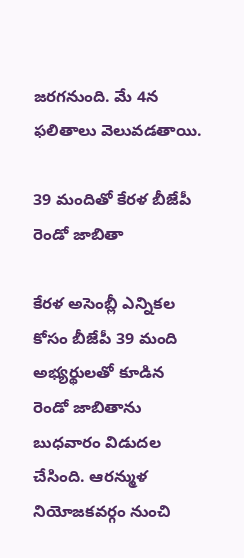జరగనుంది. మే 4న ఫలితాలు వెలువడతాయి.

39 మందితో కేరళ బీజేపీ రెండో జాబితా

కేరళ అసెంబ్లీ ఎన్నికల కోసం బీజేపీ 39 మంది అభ్యర్థులతో కూడిన రెండో జాబితాను బుధవారం విడుదల చేసింది. ఆరన్ముళ నియోజకవర్గం నుంచి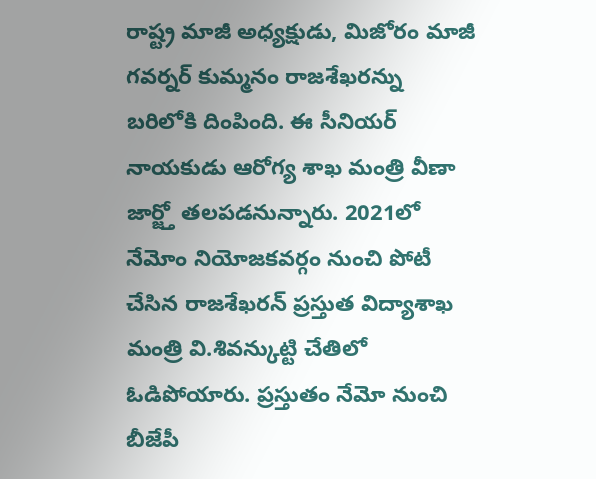రాష్ట్ర మాజీ అధ్యక్షుడు, మిజోరం మాజీ గవర్నర్ కుమ్మనం రాజశేఖరన్ను బరిలోకి దింపింది. ఈ సీనియర్ నాయకుడు ఆరోగ్య శాఖ మంత్రి వీణా జార్జ్తో తలపడనున్నారు. 2021లో నేమోం నియోజకవర్గం నుంచి పోటీ చేసిన రాజశేఖరన్ ప్రస్తుత విద్యాశాఖ మంత్రి వి.శివన్కుట్టి చేతిలో ఓడిపోయారు. ప్రస్తుతం నేమో నుంచి బీజేపీ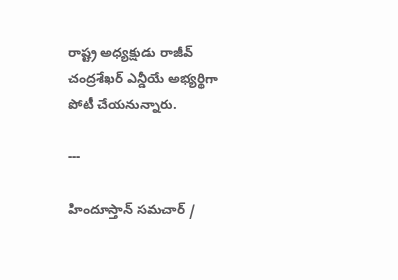రాష్ట్ర అధ్యక్షుడు రాజీవ్ చంద్రశేఖర్ ఎన్డీయే అభ్యర్థిగా పోటీ చేయనున్నారు.

---

హిందూస్తాన్ సమచార్ /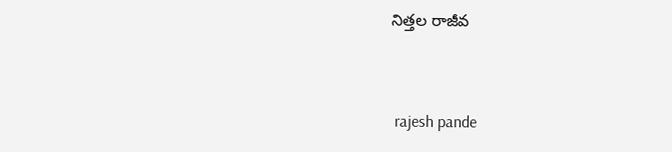నిత్తల రాజీవ


 rajesh pande